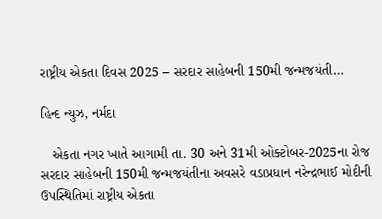રાષ્ટ્રીય એકતા દિવસ 2025 – સરદાર સાહેબની 150મી જન્મજયંતી…

હિન્દ ન્યુઝ, નર્મદા

   એકતા નગર ખાતે આગામી તા. 30 અને 31મી ઓક્ટોબર-2025ના રોજ સરદાર સાહેબની 150મી જન્મજયંતીના અવસરે વડાપ્રધાન નરેન્દ્રભાઈ મોદીની ઉપસ્થિતિમાં રાષ્ટ્રીય એકતા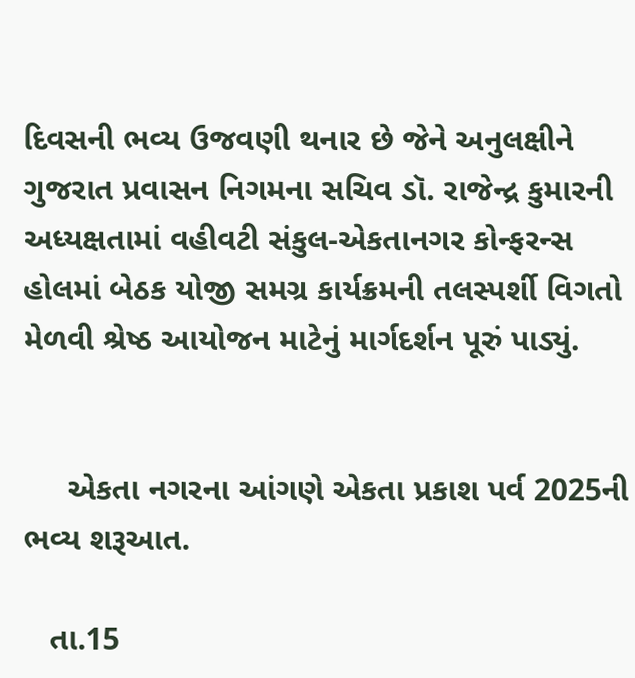દિવસની ભવ્ય ઉજવણી થનાર છે જેને અનુલક્ષીને ગુજરાત પ્રવાસન નિગમના સચિવ ડૉ. રાજેન્દ્ર કુમારની અધ્યક્ષતામાં વહીવટી સંકુલ-એકતાનગર કોન્ફરન્સ હોલમાં બેઠક યોજી સમગ્ર કાર્યક્રમની તલસ્પર્શી વિગતો મેળવી શ્રેષ્ઠ આયોજન માટેનું માર્ગદર્શન પૂરું પાડ્યું.


     એકતા નગરના આંગણે એકતા પ્રકાશ પર્વ 2025ની ભવ્ય શરૂઆત.

   તા.15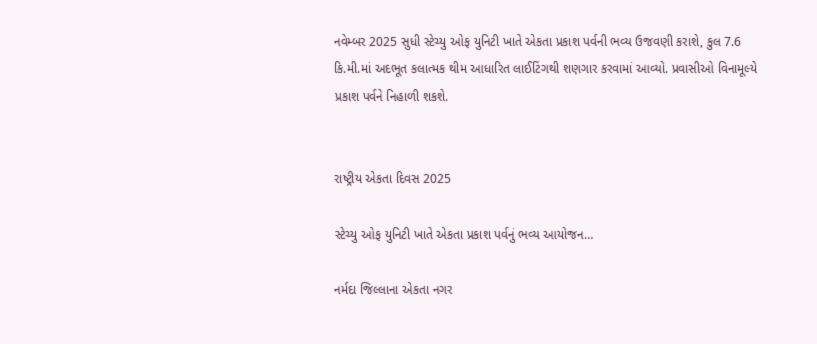નવેમ્બર 2025 સુધી સ્ટેચ્યુ ઓફ યુનિટી ખાતે એકતા પ્રકાશ પર્વની ભવ્ય ઉજવણી કરાશે, કુલ 7.6 કિ.મી.માં અદભૂત કલાત્મક થીમ આધારિત લાઈટિંગથી શણગાર કરવામાં આવ્યો. પ્રવાસીઓ વિનામૂલ્યે પ્રકાશ પર્વને નિહાળી શકશે.


રાષ્ટ્રીય એકતા દિવસ 2025

સ્ટેચ્યુ ઓફ યુનિટી ખાતે એકતા પ્રકાશ પર્વનું ભવ્ય આયોજન…

નર્મદા જિલ્લાના એકતા નગર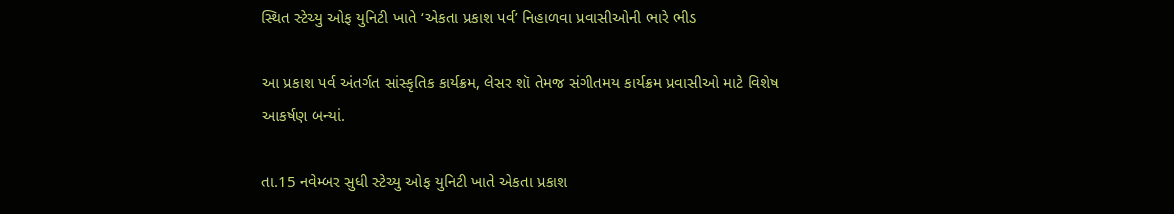સ્થિત સ્ટેચ્યુ ઓફ યુનિટી ખાતે ‘એકતા પ્રકાશ પર્વ’ નિહાળવા પ્રવાસીઓની ભારે ભીડ

આ પ્રકાશ પર્વ અંતર્ગત સાંસ્કૃતિક કાર્યક્રમ, લેસર શૉ તેમજ સંગીતમય કાર્યક્રમ પ્રવાસીઓ માટે વિશેષ આકર્ષણ બન્યાં.

તા.15 નવેમ્બર સુધી સ્ટેચ્યુ ઓફ યુનિટી ખાતે એકતા પ્રકાશ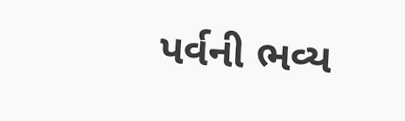પર્વની ભવ્ય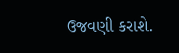ઉજવણી કરાશે.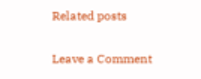Related posts

Leave a Comment